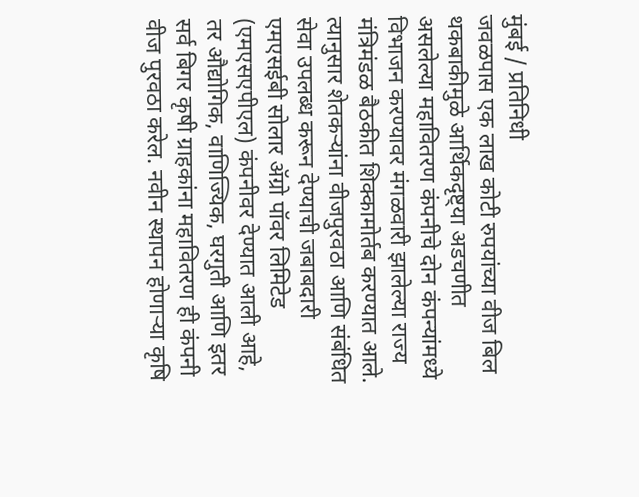मुंबई / प्रतिनिधी
जवळपास एक लाख कोटी रुपयांच्या वीज बिल थकबाकीमुळे आर्थिकदृष्ट्या अडचणीत असलेल्या महावितरण कंपनीचे दोन कंपन्यांमध्ये विभाजन करण्यावर मंगळवारी झालेल्या राज्य मंत्रिमंडळ बैठकीत शिक्कामोर्तब करण्यात आले. त्यानुसार शेतकऱ्यांना वीजपुरवठा आणि संबंधित सेवा उपलब्ध करून देण्याची जबाबदारी एमएसईबी सोलार ॲग्रो पॉवर लिमिटेड (एमएसएपीएल) कंपनीवर देण्यात आली आहे, तर औद्योगिक, वाणिज्यिक, घरगुती आणि इतर सर्व बिगर कृषी ग्राहकांना महावितरण ही कंपनी वीज पुरवठा करेल. नवीन स्थापन होणाऱ्या कृषि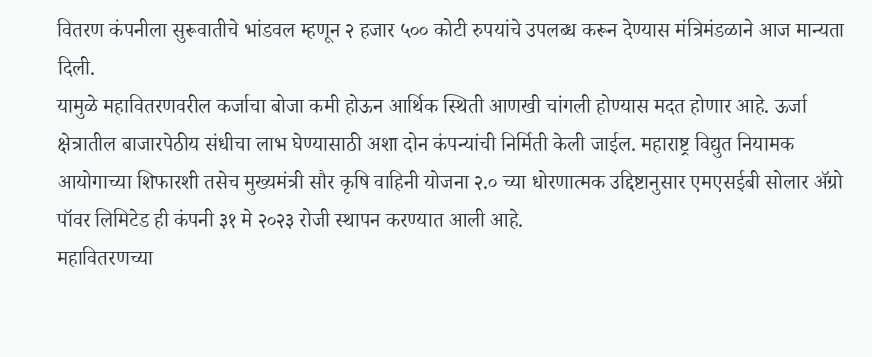वितरण कंपनीला सुरूवातीचे भांडवल म्हणून २ हजार ५०० कोटी रुपयांचे उपलब्ध करून देण्यास मंत्रिमंडळाने आज मान्यता दिली.
यामुळे महावितरणवरील कर्जाचा बोजा कमी होऊन आर्थिक स्थिती आणखी चांगली होण्यास मदत होणार आहे. ऊर्जा क्षेत्रातील बाजारपेठीय संधीचा लाभ घेण्यासाठी अशा दोन कंपन्यांची निर्मिती केली जाईल. महाराष्ट्र विद्युत नियामक आयोगाच्या शिफारशी तसेच मुख्यमंत्री सौर कृषि वाहिनी योजना २.० च्या धोरणात्मक उद्दिष्टानुसार एमएसईबी सोलार ॲग्रो पॉवर लिमिटेड ही कंपनी ३१ मे २०२३ रोजी स्थापन करण्यात आली आहे.
महावितरणच्या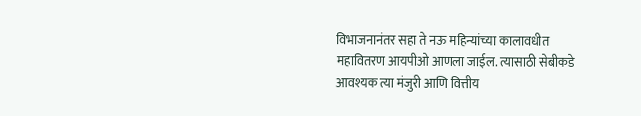विभाजनानंतर सहा ते नऊ महिन्यांच्या कालावधीत महावितरण आयपीओ आणला जाईल. त्यासाठी सेबीकडे आवश्यक त्या मंजुरी आणि वित्तीय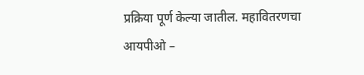प्रक्रिया पूर्ण केल्या जातील. महावितरणचा आयपीओ –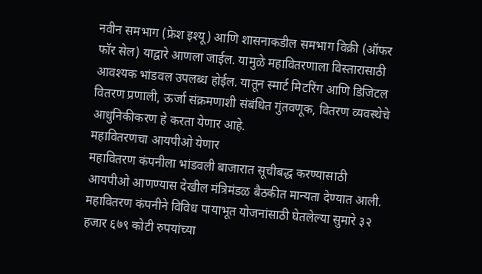नवीन समभाग (फ्रेश इश्यू) आणि शासनाकडील समभाग विक्री (ऑफर फॉर सेल) याद्वारे आणला जाईल. यामुळे महावितरणाला विस्तारासाठी आवश्यक भांडवल उपलब्ध होईल. यातून स्मार्ट मिटरिंग आणि डिजिटल वितरण प्रणाली, ऊर्जा संक्रमणाशी संबंधित गुंतवणूक, वितरण व्यवस्थेचे आधुनिकीकरण हे करता येणार आहे.
महावितरणचा आयपीओ येणार
महावितरण कंपनीला भांडवली बाजारात सूचीबद्ध करण्यासाठी आयपीओ आणण्यास देखील मंत्रिमंडळ बैठकीत मान्यता देण्यात आली. महावितरण कंपनीने विविध पायाभूत योजनांसाठी घेतलेल्या सुमारे ३२ हजार ६७९ कोटी रुपयांच्या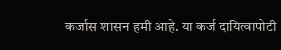कर्जास शासन हमी आहे. या कर्ज दायित्वापोटी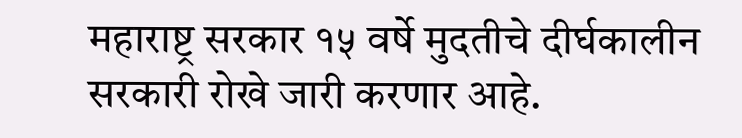महाराष्ट्र सरकार १५ वर्षे मुदतीचे दीर्घकालीन सरकारी रोखे जारी करणार आहे.